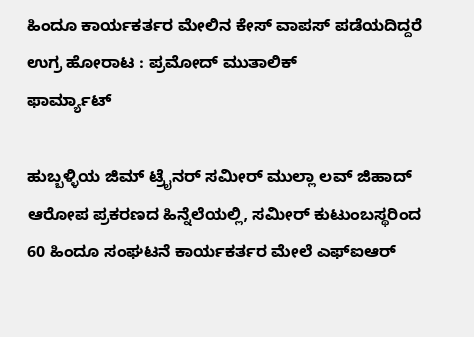ಹಿಂದೂ ಕಾರ್ಯಕರ್ತರ ಮೇಲಿನ ಕೇಸ್ ವಾಪಸ್ ಪಡೆಯದಿದ್ದರೆ ಉಗ್ರ ಹೋರಾಟ : ಪ್ರಮೋದ್ ಮುತಾಲಿಕ್
ಫಾರ್ಮ್ಯಾಟ್

ಹುಬ್ಬಳ್ಳಿಯ ಜಿಮ್ ಟ್ರೈನರ್ ಸಮೀರ್ ಮುಲ್ಲಾ ಲವ್ ಜಿಹಾದ್ ಆರೋಪ ಪ್ರಕರಣದ ಹಿನ್ನೆಲೆಯಲ್ಲಿ, ಸಮೀರ್ ಕುಟುಂಬಸ್ಥರಿಂದ 60 ಹಿಂದೂ ಸಂಘಟನೆ ಕಾರ್ಯಕರ್ತರ ಮೇಲೆ ಎಫ್ಐಆರ್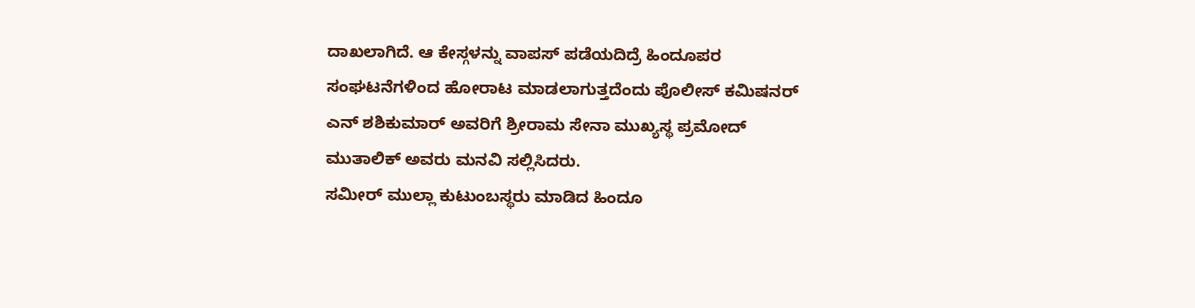ದಾಖಲಾಗಿದೆ. ಆ ಕೇಸ್ಗಳನ್ನು ವಾಪಸ್ ಪಡೆಯದಿದ್ರೆ ಹಿಂದೂಪರ ಸಂಘಟನೆಗಳಿಂದ ಹೋರಾಟ ಮಾಡಲಾಗುತ್ತದೆಂದು ಪೊಲೀಸ್ ಕಮಿಷನರ್ ಎನ್ ಶಶಿಕುಮಾರ್ ಅವರಿಗೆ ಶ್ರೀರಾಮ ಸೇನಾ ಮುಖ್ಯಸ್ಥ ಪ್ರಮೋದ್ ಮುತಾಲಿಕ್ ಅವರು ಮನವಿ ಸಲ್ಲಿಸಿದರು.
ಸಮೀರ್ ಮುಲ್ಲಾ ಕುಟುಂಬಸ್ಥರು ಮಾಡಿದ ಹಿಂದೂ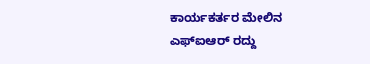ಕಾರ್ಯಕರ್ತರ ಮೇಲಿನ ಎಫ್ಐಆರ್ ರದ್ದು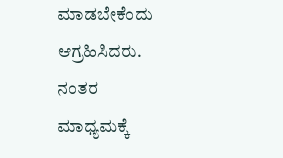ಮಾಡಬೇಕೆಂದು ಆಗ್ರಹಿಸಿದರು. ನಂತರ ಮಾಧ್ಯಮಕ್ಕೆ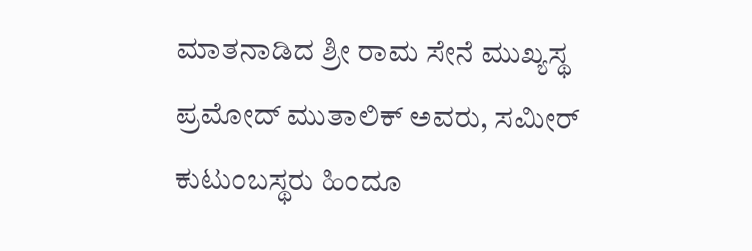ಮಾತನಾಡಿದ ಶ್ರೀ ರಾಮ ಸೇನೆ ಮುಖ್ಯಸ್ಥ ಪ್ರಮೋದ್ ಮುತಾಲಿಕ್ ಅವರು, ಸಮೀರ್ ಕುಟುಂಬಸ್ಥರು ಹಿಂದೂ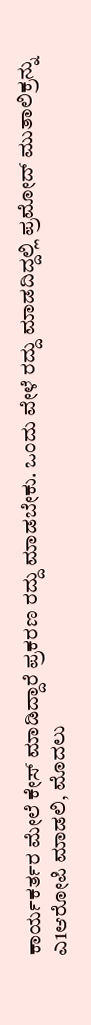ಕಾರ್ಯಕರ್ತರ ಮೇಲೆ ಕೇಸ್ ಮಾಡಿದ್ದಾರೆ ಪ್ರಕರಣ ರದ್ದು ಮಾಡಬೇಕು. ಒಂದು ವೇಳೆ ರದ್ದು ಮಾಡದಿದ್ದಲ್ಲಿ ಪ್ರಮೋದ್ ಮುತಾಲಿಕ್ರನ್ನು ಎ1ಆರೋಪಿ ಮಾಡಲಿ, ಮೊದಲು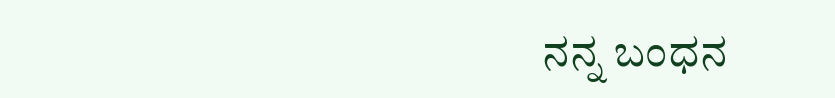ನನ್ನ ಬಂಧನ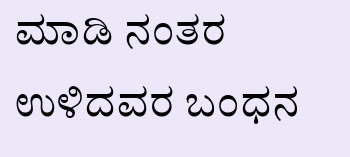ಮಾಡಿ ನಂತರ ಉಳಿದವರ ಬಂಧನ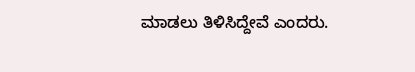ಮಾಡಲು ತಿಳಿಸಿದ್ದೇವೆ ಎಂದರು.